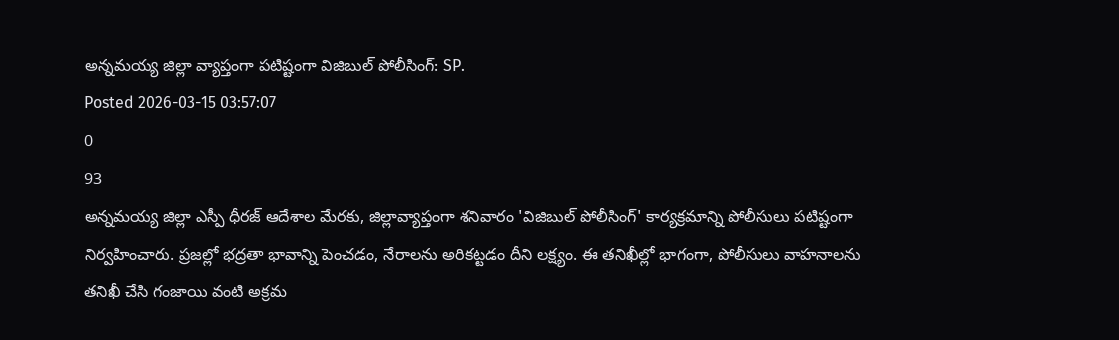అన్నమయ్య జిల్లా వ్యాప్తంగా పటిష్టంగా విజిబుల్ పోలీసింగ్: SP.
Posted 2026-03-15 03:57:07
0
93
అన్నమయ్య జిల్లా ఎస్పీ ధీరజ్ ఆదేశాల మేరకు, జిల్లావ్యాప్తంగా శనివారం 'విజిబుల్ పోలీసింగ్' కార్యక్రమాన్ని పోలీసులు పటిష్టంగా నిర్వహించారు. ప్రజల్లో భద్రతా భావాన్ని పెంచడం, నేరాలను అరికట్టడం దీని లక్ష్యం. ఈ తనిఖీల్లో భాగంగా, పోలీసులు వాహనాలను తనిఖీ చేసి గంజాయి వంటి అక్రమ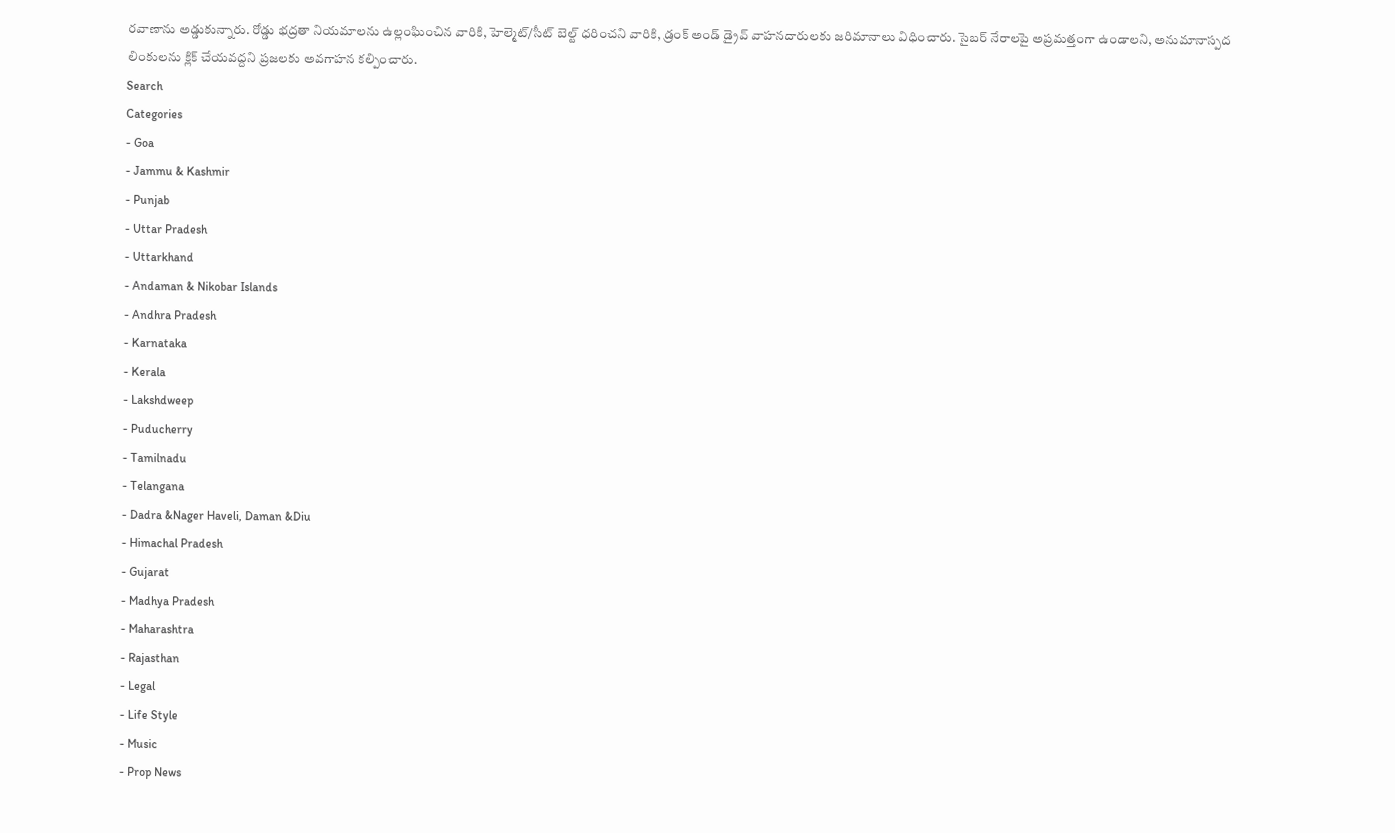రవాణాను అడ్డుకున్నారు. రోడ్డు భద్రతా నియమాలను ఉల్లంఘించిన వారికి, హెల్మెట్/సీట్ బెల్ట్ ధరించని వారికి, డ్రంక్ అండ్ డ్రైవ్ వాహనదారులకు జరిమానాలు విధించారు. సైబర్ నేరాలపై అప్రమత్తంగా ఉండాలని, అనుమానాస్పద లింకులను క్లిక్ చేయవద్దని ప్రజలకు అవగాహన కల్పించారు.
Search
Categories
- Goa
- Jammu & Kashmir
- Punjab
- Uttar Pradesh
- Uttarkhand
- Andaman & Nikobar Islands
- Andhra Pradesh
- Karnataka
- Kerala
- Lakshdweep
- Puducherry
- Tamilnadu
- Telangana
- Dadra &Nager Haveli, Daman &Diu
- Himachal Pradesh
- Gujarat
- Madhya Pradesh
- Maharashtra
- Rajasthan
- Legal
- Life Style
- Music
- Prop News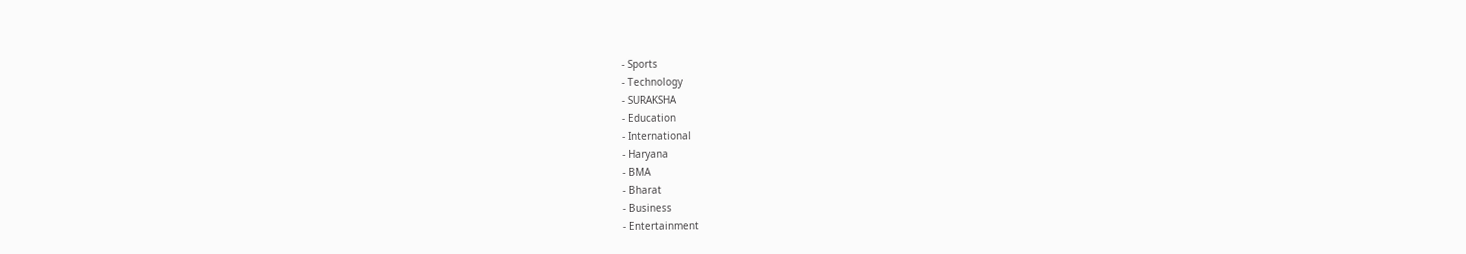- Sports
- Technology
- SURAKSHA
- Education
- International
- Haryana
- BMA
- Bharat
- Business
- Entertainment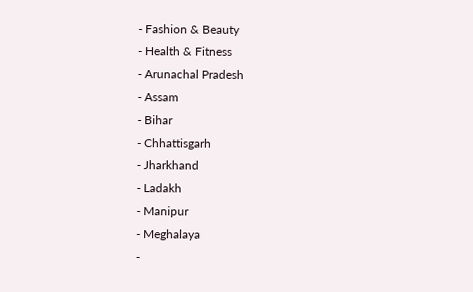- Fashion & Beauty
- Health & Fitness
- Arunachal Pradesh
- Assam
- Bihar
- Chhattisgarh
- Jharkhand
- Ladakh
- Manipur
- Meghalaya
-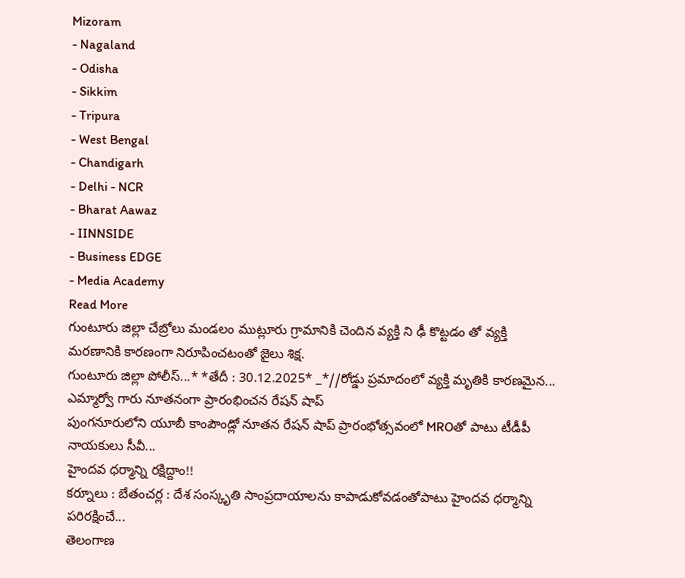Mizoram
- Nagaland
- Odisha
- Sikkim
- Tripura
- West Bengal
- Chandigarh
- Delhi - NCR
- Bharat Aawaz
- IINNSIDE
- Business EDGE
- Media Academy
Read More
గుంటూరు జిల్లా చేబ్రోలు మండలం ముట్లూరు గ్రామానికి చెందిన వ్యక్తి ని ఢీ కొట్టడం తో వ్యక్తి మరణానికి కారణంగా నిరూపించటంతో జైలు శిక్ష.
గుంటూరు జిల్లా పోలీస్...* *తేదీ : 30.12.2025* _*//రోడ్డు ప్రమాదంలో వ్యక్తి మృతికి కారణమైన...
ఎమ్మార్వో గారు నూతనంగా ప్రారంభించన రేషన్ షాప్
పుంగనూరులోని యూబీ కాంపౌండ్లో నూతన రేషన్ షాప్ ప్రారంభోత్సవంలో MROతో పాటు టీడీపీ నాయకులు సీవీ...
హైందవ ధర్మాన్ని రక్షిద్దాం!!
కర్నూలు : బేతంచర్ల : దేశ సంస్కృతి సాంప్రదాయాలను కాపాడుకోవడంతోపాటు హైందవ ధర్మాన్ని పరిరక్షించే...
తెలంగాణ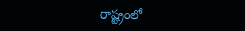రాష్ట్రంలో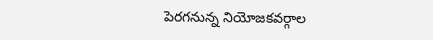పెరగనున్న నియోజకవర్గాల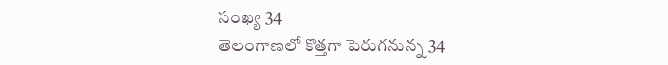సంఖ్య 34
తెలంగాణలో కొత్తగా పెరుగనున్న 34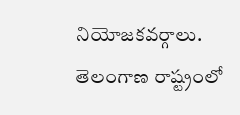నియోజకవర్గాలు. తెలంగాణ రాష్ట్రంలో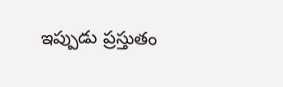ఇప్పుడు ప్రస్తుతం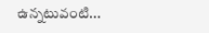ఉన్నటువంటి...